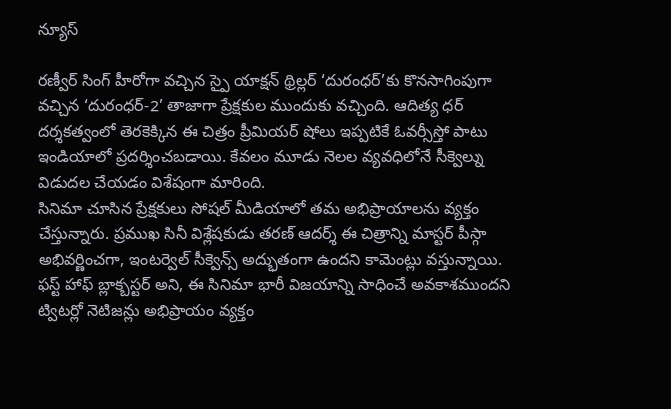న్యూస్

రణ్వీర్ సింగ్ హీరోగా వచ్చిన స్పై యాక్షన్ థ్రిల్లర్ ‘దురంధర్’కు కొనసాగింపుగా వచ్చిన ‘దురంధర్-2’ తాజాగా ప్రేక్షకుల ముందుకు వచ్చింది. ఆదిత్య ధర్ దర్శకత్వంలో తెరకెక్కిన ఈ చిత్రం ప్రీమియర్ షోలు ఇప్పటికే ఓవర్సీస్తో పాటు ఇండియాలో ప్రదర్శించబడాయి. కేవలం మూడు నెలల వ్యవధిలోనే సీక్వెల్ను విడుదల చేయడం విశేషంగా మారింది.
సినిమా చూసిన ప్రేక్షకులు సోషల్ మీడియాలో తమ అభిప్రాయాలను వ్యక్తం చేస్తున్నారు. ప్రముఖ సినీ విశ్లేషకుడు తరణ్ ఆదర్శ్ ఈ చిత్రాన్ని మాస్టర్ పీస్గా అభివర్ణించగా, ఇంటర్వెల్ సీక్వెన్స్ అద్భుతంగా ఉందని కామెంట్లు వస్తున్నాయి. ఫస్ట్ హాఫ్ బ్లాక్బస్టర్ అని, ఈ సినిమా భారీ విజయాన్ని సాధించే అవకాశముందని ట్విటర్లో నెటిజన్లు అభిప్రాయం వ్యక్తం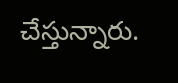చేస్తున్నారు.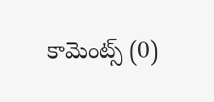కామెంట్స్ (0)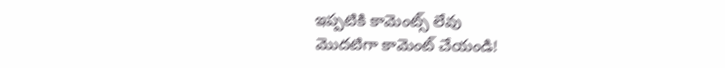ఇప్పటికి కామెంట్స్ లేవు
మొదటిగా కామెంట్ చేయండి!